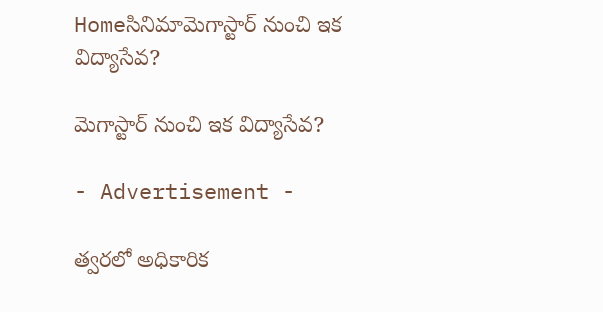Homeసినిమామెగాస్టార్ నుంచి ఇక విద్యాసేవ?

మెగాస్టార్ నుంచి ఇక విద్యాసేవ?

- Advertisement -

త్వరలో అధికారిక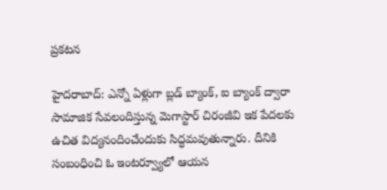ప్రకటన

హైదరాబాద్: ఎన్నో ఏళ్లుగా బ్లడ్ బ్యాంక్, ఐ బ్యాంక్ ద్వారా సామాజిక సేవలందిస్తున్న మెగాస్టార్ చిరంజీవి ఇక పేదలకు ఉచిత విద్యనందించేందుకు సిద్ధమవుతున్నారు. దీనికి సంబంధించి ఓ ఇంటర్వ్యూలో ఆయన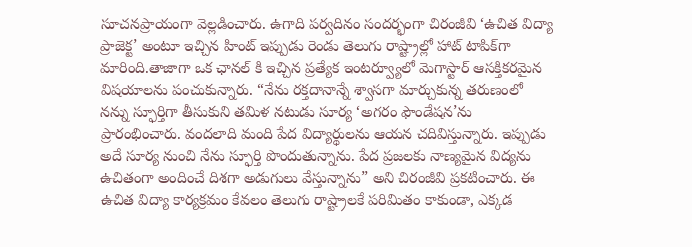సూచనప్రాయంగా వెల్లడించారు. ఉగాది పర్వదినం సందర్భంగా చిరంజీవి ‘ఉచిత విద్యా ప్రాజెక్ట’ అంటూ ఇచ్చిన హింట్ ఇప్పుడు రెండు తెలుగు రాష్ట్రాల్లో హాట్ టాపిక్‌గా మారింది.తాజాగా ఒక ఛానల్ కి ఇచ్చిన ప్రత్యేక ఇంటర్వ్యూలో మెగాస్టార్ ఆసక్తికరమైన విషయాలను పంచుకున్నారు. “నేను రక్తదానాన్నే శ్వాసగా మార్చుకున్న తరుణంలో నన్ను స్ఫూర్తిగా తీసుకుని తమిళ నటుడు సూర్య ‘అగరం ఫౌండేషన’ను ప్రారంభించారు. వందలాది మంది పేద విద్యార్థులను ఆయన చదివిస్తున్నారు. ఇప్పుడు అదే సూర్య నుంచి నేను స్ఫూర్తి పొందుతున్నాను. పేద ప్రజలకు నాణ్యమైన విద్యను ఉచితంగా అందించే దిశగా అడుగులు వేస్తున్నాను” అని చిరంజీవి ప్రకటించారు. ఈ ఉచిత విద్యా కార్యక్రమం కేవలం తెలుగు రాష్ట్రాలకే పరిమితం కాకుండా, ఎక్కడ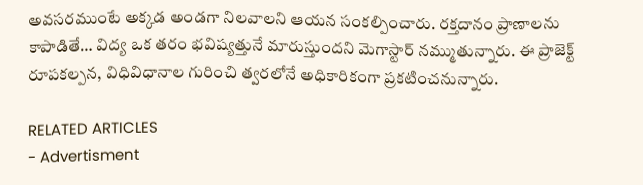అవసరముంటే అక్కడ అండగా నిలవాలని ఆయన సంకల్పించారు. రక్తదానం ప్రాణాలను కాపాడితే… విద్య ఒక తరం భవిష్యత్తునే మారుస్తుందని మెగాస్టార్ నమ్ముతున్నారు. ఈ ప్రాజెక్ట్ రూపకల్పన, విధివిధానాల గురించి త్వరలోనే అధికారికంగా ప్రకటించనున్నారు.

RELATED ARTICLES
- Advertisment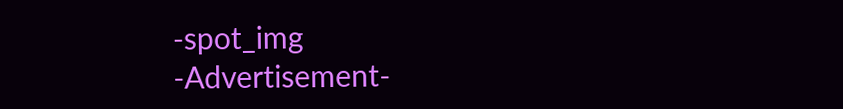-spot_img
-Advertisement-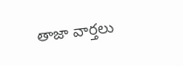తాజా వార్తలు